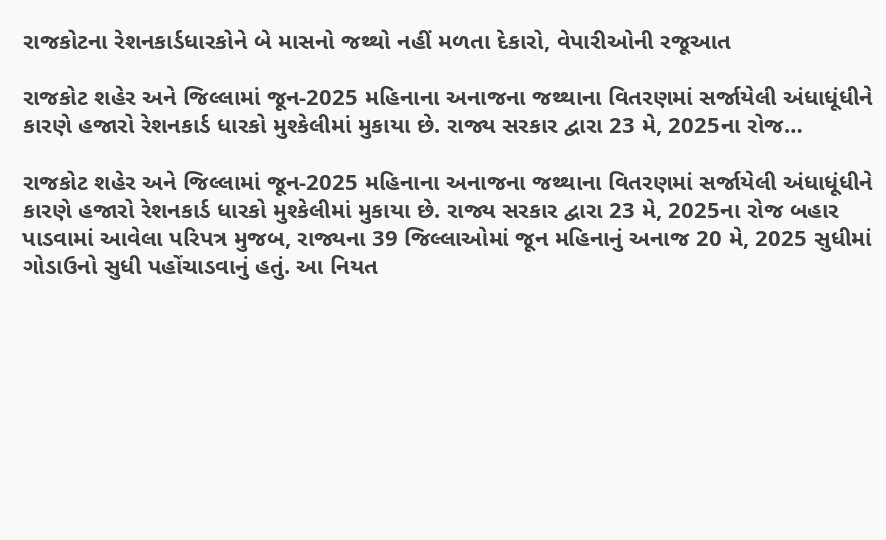રાજકોટના રેશનકાર્ડધારકોને બે માસનો જથ્થો નહીં મળતા દેકારો, વેપારીઓની રજૂઆત

રાજકોટ શહેર અને જિલ્લામાં જૂન-2025 મહિનાના અનાજના જથ્થાના વિતરણમાં સર્જાયેલી અંધાધૂંધીને કારણે હજારો રેશનકાર્ડ ધારકો મુશ્કેલીમાં મુકાયા છે. રાજ્ય સરકાર દ્વારા 23 મે, 2025ના રોજ…

રાજકોટ શહેર અને જિલ્લામાં જૂન-2025 મહિનાના અનાજના જથ્થાના વિતરણમાં સર્જાયેલી અંધાધૂંધીને કારણે હજારો રેશનકાર્ડ ધારકો મુશ્કેલીમાં મુકાયા છે. રાજ્ય સરકાર દ્વારા 23 મે, 2025ના રોજ બહાર પાડવામાં આવેલા પરિપત્ર મુજબ, રાજ્યના 39 જિલ્લાઓમાં જૂન મહિનાનું અનાજ 20 મે, 2025 સુધીમાં ગોડાઉનો સુધી પહોંચાડવાનું હતું. આ નિયત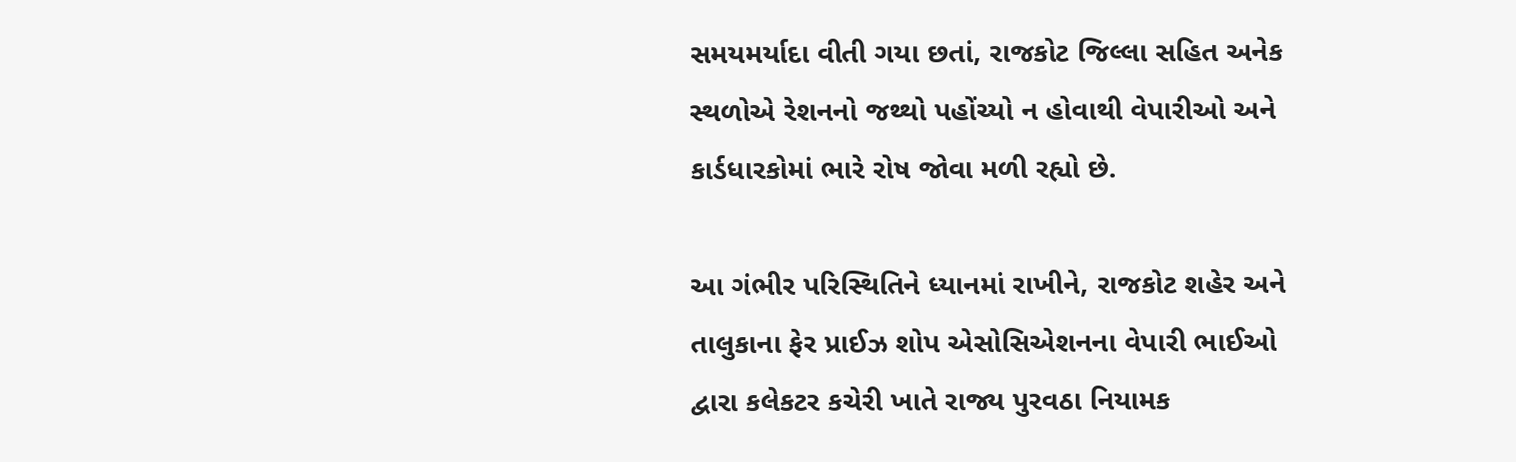સમયમર્યાદા વીતી ગયા છતાં, રાજકોટ જિલ્લા સહિત અનેક સ્થળોએ રેશનનો જથ્થો પહોંચ્યો ન હોવાથી વેપારીઓ અને કાર્ડધારકોમાં ભારે રોષ જોવા મળી રહ્યો છે.

આ ગંભીર પરિસ્થિતિને ધ્યાનમાં રાખીને, રાજકોટ શહેર અને તાલુકાના ફેર પ્રાઈઝ શોપ એસોસિએશનના વેપારી ભાઈઓ દ્વારા કલેકટર કચેરી ખાતે રાજ્ય પુરવઠા નિયામક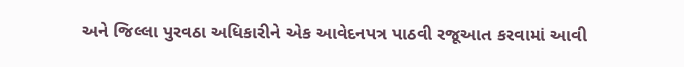અને જિલ્લા પુરવઠા અધિકારીને એક આવેદનપત્ર પાઠવી રજૂઆત કરવામાં આવી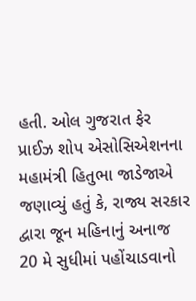હતી. ઓલ ગુજરાત ફેર પ્રાઈઝ શોપ એસોસિએશનના મહામંત્રી હિતુભા જાડેજાએ જણાવ્યું હતું કે, રાજ્ય સરકાર દ્વારા જૂન મહિનાનું અનાજ 20 મે સુધીમાં પહોંચાડવાનો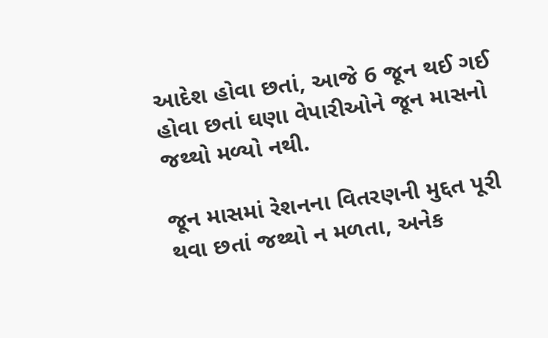આદેશ હોવા છતાં, આજે 6 જૂન થઈ ગઈ હોવા છતાં ઘણા વેપારીઓને જૂન માસનો જથ્થો મળ્યો નથી.

જૂન માસમાં રેશનના વિતરણની મુદ્દત પૂરી થવા છતાં જથ્થો ન મળતા, અનેક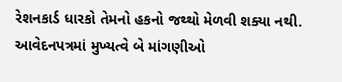રેશનકાર્ડ ધારકો તેમનો હકનો જથ્થો મેળવી શક્યા નથી. આવેદનપત્રમાં મુખ્યત્વે બે માંગણીઓ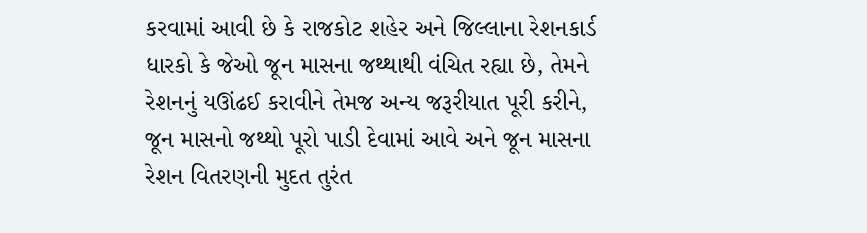કરવામાં આવી છે કે રાજકોટ શહેર અને જિલ્લાના રેશનકાર્ડ ધારકો કે જેઓ જૂન માસના જથ્થાથી વંચિત રહ્યા છે, તેમને રેશનનું યઊંઢઈ કરાવીને તેમજ અન્ય જરૂરીયાત પૂરી કરીને, જૂન માસનો જથ્થો પૂરો પાડી દેવામાં આવે અને જૂન માસના રેશન વિતરણની મુદત તુરંત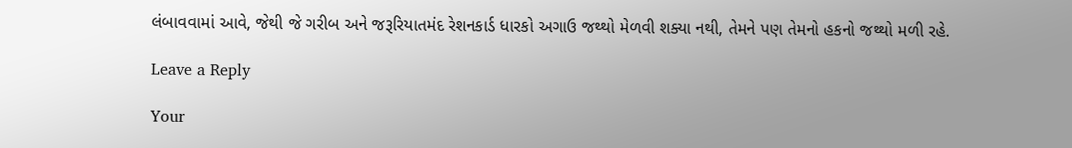લંબાવવામાં આવે, જેથી જે ગરીબ અને જરૂરિયાતમંદ રેશનકાર્ડ ધારકો અગાઉ જથ્થો મેળવી શક્યા નથી, તેમને પણ તેમનો હકનો જથ્થો મળી રહે.

Leave a Reply

Your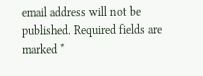email address will not be published. Required fields are marked *